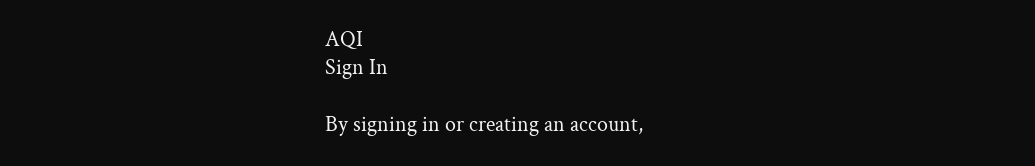AQI
Sign In

By signing in or creating an account,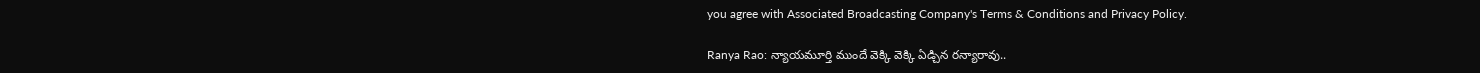you agree with Associated Broadcasting Company's Terms & Conditions and Privacy Policy.

Ranya Rao: న్యాయమూర్తి ముందే వెక్కి వెక్కి ఏడ్చిన రన్యారావు..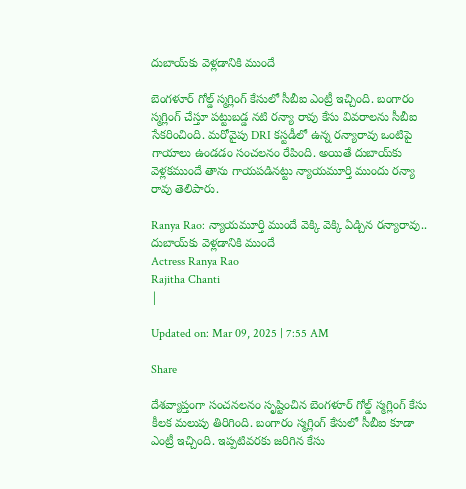దుబాయ్‌కు వెళ్లడానికి ముందే

బెంగళూర్‌ గోల్డ్‌ స్మగ్లింగ్‌ కేసులో సీబీఐ ఎంట్రీ ఇచ్చింది. బంగారం స్మగ్లింగ్‌ చేస్తూ పట్టుబడ్డ నటి రన్యా రావు కేసు వివరాలను సీబీఐ సేకరించింది. మరోవైపు DRI కస్టడీలో ఉన్న రన్యారావు ఒంటిపై గాయాలు ఉండడం సంచలనం రేపింది. అయితే దుబాయ్‌కు వెళ్లకముందే తాను గాయపడినట్టు న్యాయమూర్తి ముందు రన్యా రావు తెలిపారు.

Ranya Rao: న్యాయమూర్తి ముందే వెక్కి వెక్కి ఏడ్చిన రన్యారావు.. దుబాయ్‌కు వెళ్లడానికి ముందే
Actress Ranya Rao
Rajitha Chanti
|

Updated on: Mar 09, 2025 | 7:55 AM

Share

దేశవ్యాప్తంగా సంచనలనం సృష్టించిన బెంగళూర్‌ గోల్డ్‌ స్మగ్లింగ్‌ కేసు కీలక మలుపు తిరిగింది. బంగారం స్మగ్లింగ్‌ కేసులో సీబీఐ కూడా ఎంట్రీ ఇచ్చింది. ఇప్పటివరకు జరిగిన కేసు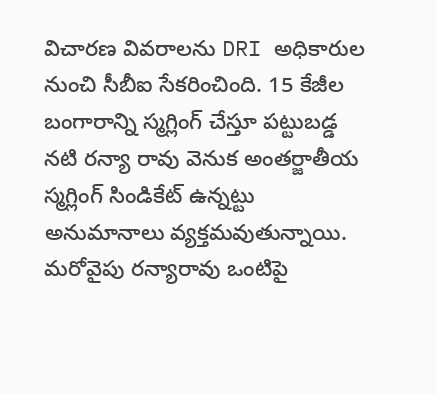విచారణ వివరాలను DRI అధికారుల నుంచి సీబీఐ సేకరించింది. 15 కేజీల బంగారాన్ని స్మగ్లింగ్‌ చేస్తూ పట్టుబడ్డ నటి రన్యా రావు వెనుక అంతర్జాతీయ స్మగ్లింగ్‌ సిండికేట్‌ ఉన్నట్టు అనుమానాలు వ్యక్తమవుతున్నాయి. మరోవైపు రన్యారావు ఒంటిపై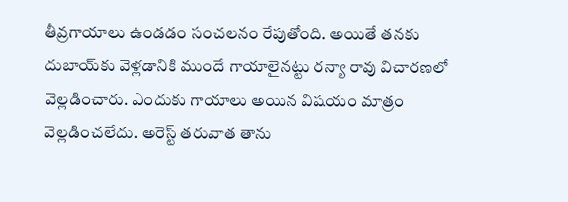తీవ్రగాయాలు ఉండడం సంచలనం రేపుతోంది. అయితే తనకు దుబాయ్‌కు వెళ్లడానికి ముందే గాయాలైనట్టు రన్యా రావు విచారణలో వెల్లడించారు. ఎందుకు గాయాలు అయిన విషయం మాత్రం వెల్లడించలేదు. అరెస్ట్‌ తరువాత తాను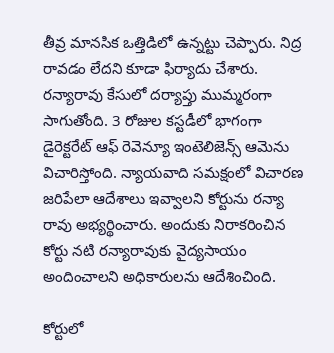తీవ్ర మానసిక ఒత్తిడిలో ఉన్నట్టు చెప్పారు. నిద్ర రావడం లేదని కూడా ఫిర్యాదు చేశారు. రన్యారావు కేసులో దర్యాప్తు ముమ్మరంగా సాగుతోంది. 3 రోజుల కస్టడీలో భాగంగా డైరెక్టరేట్ ఆఫ్‌ రెవెన్యూ ఇంటెలిజెన్స్‌ ఆమెను విచారిస్తోంది. న్యాయవాది సమక్షంలో విచారణ జరిపేలా ఆదేశాలు ఇవ్వాలని కోర్టును రన్యా రావు అభ్యర్థించారు. అందుకు నిరాకరించిన కోర్టు నటి రన్యారావుకు వైద్యసాయం అందించాలని అధికారులను ఆదేశించింది.

కోర్టులో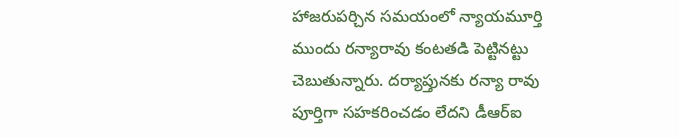హాజరుపర్చిన సమయంలో న్యాయమూర్తి ముందు రన్యారావు కంటతడి పెట్టినట్టు చెబుతున్నారు. దర్యాప్తునకు రన్యా రావు పూర్తిగా సహకరించడం లేదని డీఆర్ఐ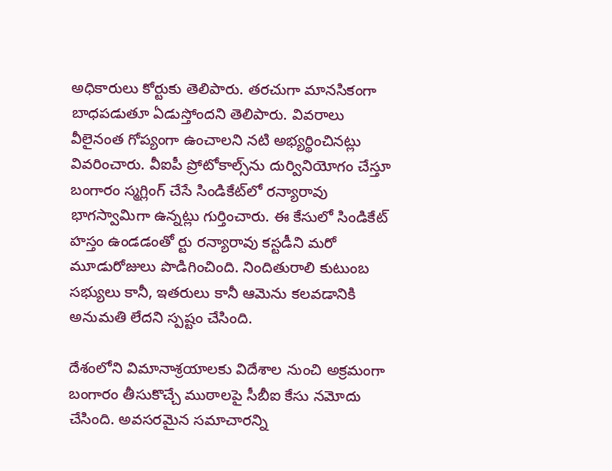అధికారులు కోర్టుకు తెలిపారు. తరచుగా మానసికంగా బాధపడుతూ ఏడుస్తోందని తెలిపారు. వివరాలు వీలైనంత గోప్యంగా ఉంచాలని నటి అభ్యర్థించినట్లు వివరించారు. వీఐపీ ప్రోటోకాల్స్‌ను దుర్వినియోగం చేస్తూ బంగారం స్మగ్లింగ్‌ చేసే సిండికేట్‌లో రన్యారావు భాగస్వామిగా ఉన్నట్లు గుర్తించారు. ఈ కేసులో సిండికేట్‌ హస్తం ఉండడంతో ర్టు రన్యారావు కస్టడీని మరో మూడురోజులు పొడిగించింది. నిందితురాలి కుటుంబ సభ్యులు కానీ, ఇతరులు కానీ ఆమెను కలవడానికి అనుమతి లేదని స్పష్టం చేసింది.

దేశంలోని విమానాశ్రయాలకు విదేశాల నుంచి అక్రమంగా బంగారం తీసుకొచ్చే ముఠాలపై సీబీఐ కేసు నమోదు చేసింది. అవసరమైన సమాచారన్ని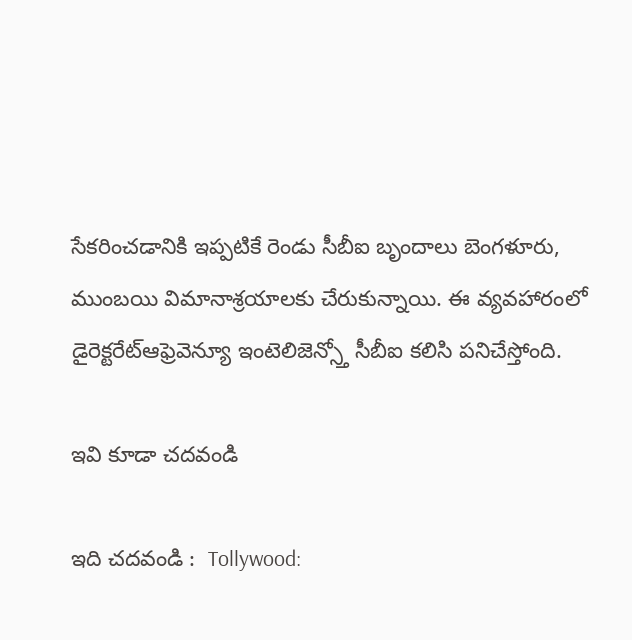సేకరించడానికి ఇప్పటికే రెండు సీబీఐ బృందాలు బెంగళూరు, ముంబయి విమానాశ్రయాలకు చేరుకున్నాయి. ఈ వ్యవహారంలో డైరెక్టరేట్ఆఫ్రెవెన్యూ ఇంటెలిజెన్స్తో సీబీఐ కలిసి పనిచేస్తోంది.

ఇవి కూడా చదవండి

ఇది చదవండి :  Tollywood: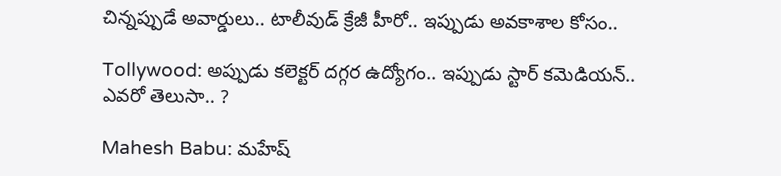చిన్నప్పుడే అవార్డులు.. టాలీవుడ్ క్రేజీ హీరో.. ఇప్పుడు అవకాశాల కోసం..

Tollywood: అప్పుడు కలెక్టర్ దగ్గర ఉద్యోగం.. ఇప్పుడు స్టార్ కమెడియన్.. ఎవరో తెలుసా.. ?

Mahesh Babu: మహేష్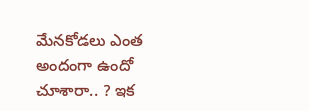మేనకోడలు ఎంత అందంగా ఉందో చూశారా.. ? ఇక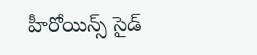హీరోయిన్స్ సైడ్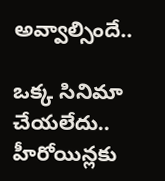అవ్వాల్సిందే..

ఒక్క సినిమా చేయలేదు.. హీరోయిన్లకు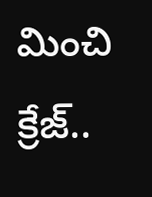మించి క్రేజ్..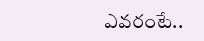ఎవరంటే..